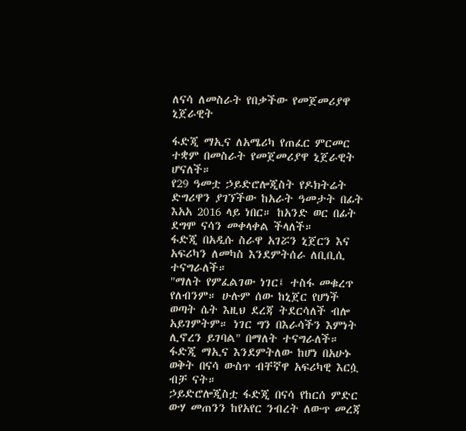ለናሳ ለመስራት የበቃችው የመጀመሪያዋ ኒጀራዊት

ፋድጂ ማኢና ለአሜሪካ የጠፈር ምርመር ተቋም በመስራት የመጀመሪያዋ ኒጀራዊት ሆናለች።
የ29 ዓመቷ ኃይድሮሎጂስት የዶክትሬት ድግሪዋን ያገኘችው ከአራት ዓመታት በፊት እአአ 2016 ላይ ነበር። ከአንድ ወር በፊት ደግሞ ናሳን መቀላቀል ችላለች።
ፋድጂ በአዲሱ ስራዋ አገሯን ኒጀርን እና አፍሪካን ለመካስ እንደምትሰራ ለቢቢሲ ተናግራለች።
"ማለት የምፈልገው ነገር፤ ተስፋ መቁረጥ የለብንም። ሁሉም ሰው ከኒጀር የሆነች ወጣት ሴት እዚህ ደረጃ ትደርሳለች ብሎ አይገምትም። ነገር ግን በእራሳችን እምነት ሊኖረን ይገባል" በማለት ተናግራለች።
ፋድጂ ማኢና እንደምትለው ከሆነ በአሁኑ ወቅት በናሳ ውስጥ ብቸኛዋ አፍሪካዊ እርሷ ብቻ ናት።
ኃይድሮሎጂስቷ ፋድጂ በናሳ የከርሰ ምድር ውሃ መጠንን ከየአየር ንብረት ለውጥ መረጃ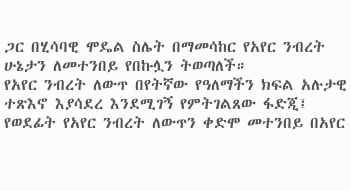ጋር በሂሳባዊ ሞዴል ስሌት በማመሳከር የአየር ንብረት ሁኔታን ለመተንበይ የበኩሏን ትወጣለች።
የአየር ንብረት ለውጥ በየትኛው የዓለማችን ክፍል አሉታዊ ተጽእኖ እያሳደረ እንደሚገኝ የምትገልጸው ፋድጂ፤ የወደፊት የአየር ንብረት ለውጥን ቀድሞ መተንበይ በአየር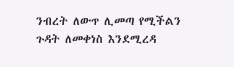ንብረት ለውጥ ሊመጣ የሚችልን ጉዳት ለመቀነስ እንደሚረዳ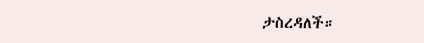ታስረዳለች።